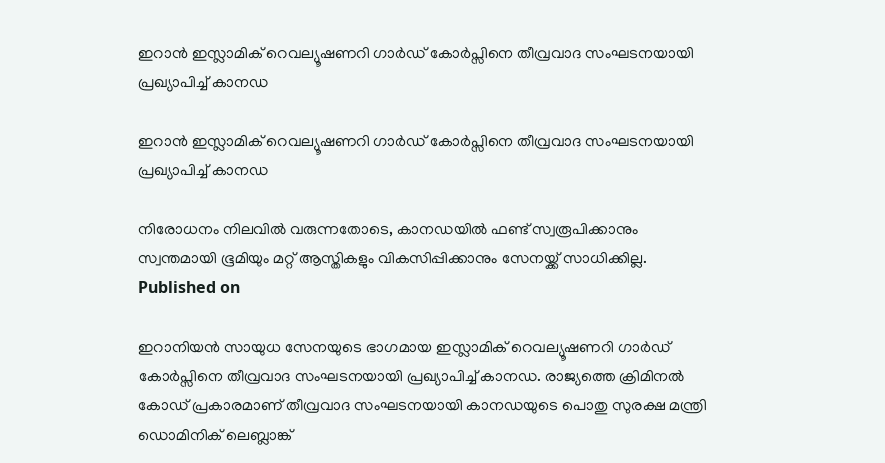ഇറാന്‍ ഇസ്ലാമിക് റെവല്യൂഷണറി ഗാര്‍ഡ് കോര്‍പ്സിനെ തീവ്രവാദ സംഘടനയായി പ്രഖ്യാപിച്ച് കാനഡ

ഇറാന്‍ ഇസ്ലാമിക് റെവല്യൂഷണറി ഗാര്‍ഡ് കോര്‍പ്സിനെ തീവ്രവാദ സംഘടനയായി പ്രഖ്യാപിച്ച് കാനഡ

നിരോധനം നിലവില്‍ വരുന്നതോടെ, കാനഡയില്‍ ഫണ്ട് സ്വരൂപിക്കാനും സ്വന്തമായി ഭൂമിയും മറ്റ് ആസ്തികളും വികസിപ്പിക്കാനും സേനയ്ക്ക് സാധിക്കില്ല.
Published on

ഇറാനിയന്‍ സായുധ സേനയുടെ ഭാഗമായ ഇസ്ലാമിക് റെവല്യൂഷണറി ഗാര്‍ഡ് കോര്‍പ്സിനെ തീവ്രവാദ സംഘടനയായി പ്രഖ്യാപിച്ച് കാനഡ. രാജ്യത്തെ ക്രിമിനല്‍ കോഡ് പ്രകാരമാണ് തീവ്രവാദ സംഘടനയായി കാനഡയുടെ പൊതു സുരക്ഷ മന്ത്രി ഡൊമിനിക് ലെബ്ലാങ്ക്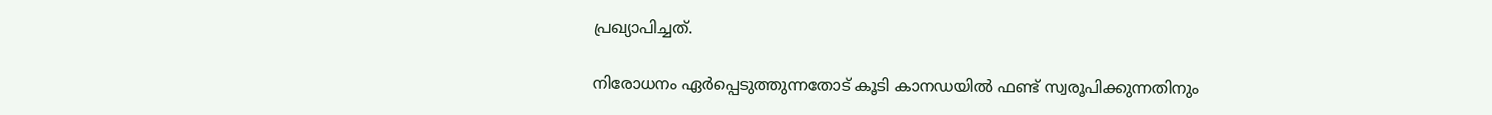പ്രഖ്യാപിച്ചത്.

നിരോധനം ഏര്‍പ്പെടുത്തുന്നതോട് കൂടി കാനഡയില്‍ ഫണ്ട് സ്വരൂപിക്കുന്നതിനും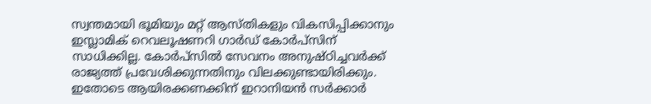സ്വന്തമായി ഭൂമിയും മറ്റ് ആസ്തികളും വികസിപ്പിക്കാനും ഇസ്ലാമിക് റെവലൂഷണറി ഗാര്‍ഡ് കോര്‍പ്സിന് സാധിക്കില്ല. കോര്‍പ്സില്‍ സേവനം അനുഷ്ഠിച്ചവര്‍ക്ക് രാജ്യത്ത് പ്രവേശിക്കുന്നതിനും വിലക്കുണ്ടായിരിക്കും. ഇതോടെ ആയിരക്കണക്കിന് ഇറാനിയന്‍ സര്‍ക്കാര്‍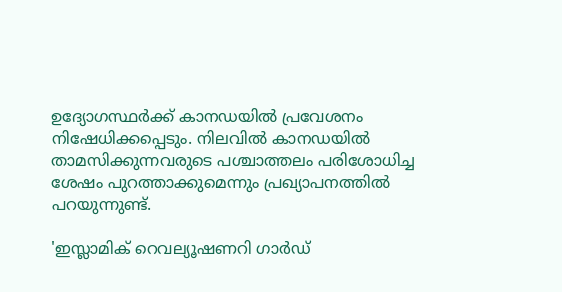ഉദ്യോഗസ്ഥര്‍ക്ക് കാനഡയില്‍ പ്രവേശനം നിഷേധിക്കപ്പെടും. നിലവില്‍ കാനഡയില്‍ താമസിക്കുന്നവരുടെ പശ്ചാത്തലം പരിശോധിച്ച ശേഷം പുറത്താക്കുമെന്നും പ്രഖ്യാപനത്തില്‍ പറയുന്നുണ്ട്.

'ഇസ്ലാമിക് റെവല്യൂഷണറി ഗാര്‍ഡ്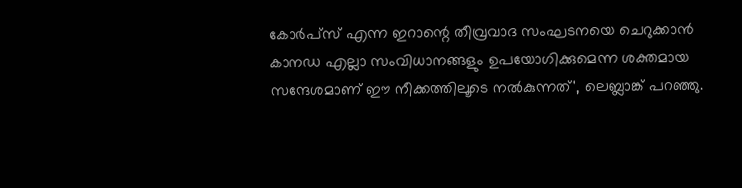കോര്‍പ്സ് എന്ന ഇറാന്റെ തീവ്രവാദ സംഘടനയെ ചെറുക്കാന്‍ കാനഡ എല്ലാ സംവിധാനങ്ങളും ഉപയോഗിക്കുമെന്ന ശക്തമായ സന്ദേശമാണ് ഈ നീക്കത്തിലൂടെ നല്‍കുന്നത്', ലെബ്ലാങ്ക് പറഞ്ഞു.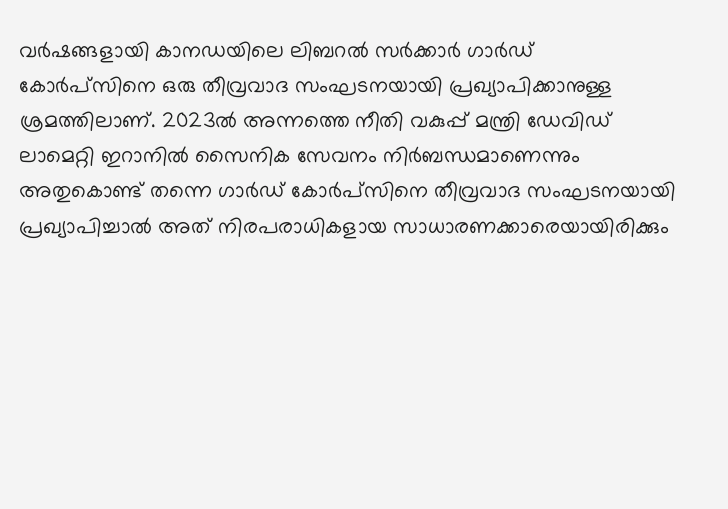വര്‍ഷങ്ങളായി കാനഡയിലെ ലിബറല്‍ സര്‍ക്കാര്‍ ഗാര്‍ഡ് കോര്‍പ്സിനെ ഒരു തീവ്രവാദ സംഘടനയായി പ്രഖ്യാപിക്കാനുള്ള ശ്രമത്തിലാണ്. 2023ല്‍ അന്നത്തെ നീതി വകുപ്പ് മന്ത്രി ഡേവിഡ് ലാമെറ്റി ഇറാനില്‍ സൈനിക സേവനം നിര്‍ബന്ധമാണെന്നും അതുകൊണ്ട് തന്നെ ഗാര്‍ഡ് കോര്‍പ്സിനെ തീവ്രവാദ സംഘടനയായി പ്രഖ്യാപിച്ചാല്‍ അത് നിരപരാധികളായ സാധാരണക്കാരെയായിരിക്കും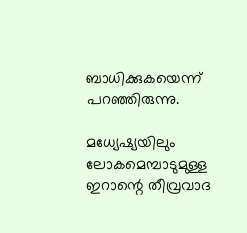ബാധിക്കുകയെന്ന് പറഞ്ഞിരുന്നു.

മധ്യേഷ്യയിലും ലോകമെമ്പാടുമുള്ള ഇറാന്റെ തീവ്രവാദ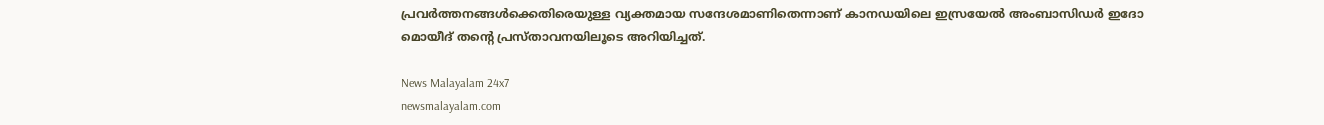പ്രവര്‍ത്തനങ്ങള്‍ക്കെതിരെയുള്ള വ്യക്തമായ സന്ദേശമാണിതെന്നാണ് കാനഡയിലെ ഇസ്രയേല്‍ അംബാസിഡര്‍ ഇദോ മൊയീദ് തന്റെ പ്രസ്താവനയിലൂടെ അറിയിച്ചത്.

News Malayalam 24x7
newsmalayalam.com